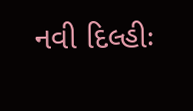નવી દિલ્હીઃ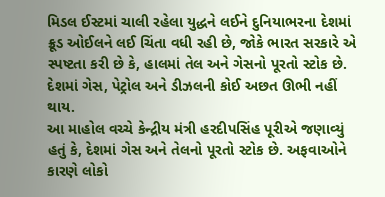મિડલ ઈસ્ટમાં ચાલી રહેલા યુદ્ધને લઈને દુનિયાભરના દેશમાં ક્રૂડ ઓઈલને લઈ ચિંતા વધી રહી છે, જોકે ભારત સરકારે એ સ્પષ્ટતા કરી છે કે, હાલમાં તેલ અને ગેસનો પૂરતો સ્ટોક છે. દેશમાં ગેસ, પેટ્રોલ અને ડીઝલની કોઈ અછત ઊભી નહીં થાય.
આ માહોલ વચ્ચે કેન્દ્રીય મંત્રી હરદીપસિંહ પૂરીએ જણાવ્યું હતું કે, દેશમાં ગેસ અને તેલનો પૂરતો સ્ટોક છે. અફવાઓને કારણે લોકો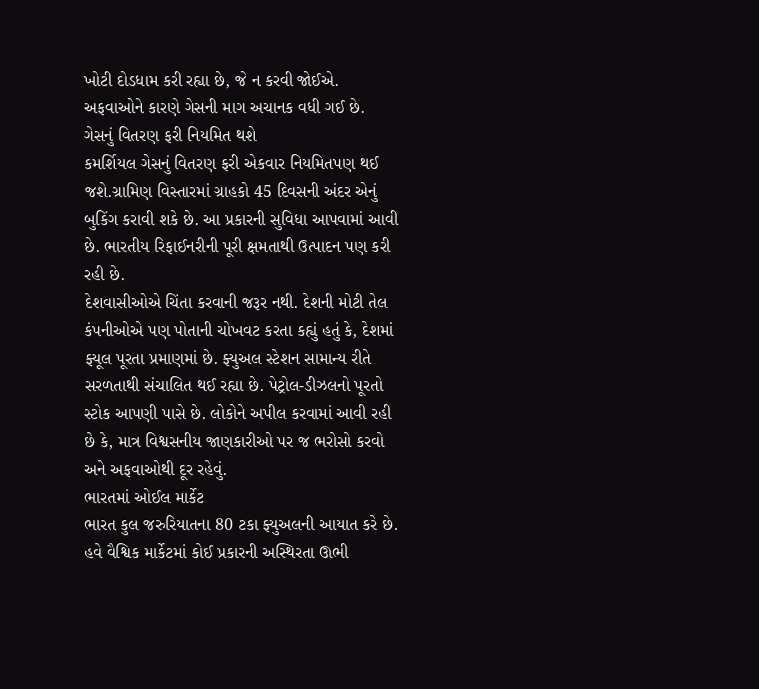ખોટી દોડધામ કરી રહ્યા છે, જે ન કરવી જોઈએ. અફવાઓને કારણે ગેસની માગ અચાનક વધી ગઈ છે.
ગેસનું વિતરણ ફરી નિયમિત થશે
કમર્શિયલ ગેસનું વિતરણ ફરી એકવાર નિયમિતપણ થઈ જશે.ગ્રામિણ વિસ્તારમાં ગ્રાહકો 45 દિવસની અંદર એનું બુકિંગ કરાવી શકે છે. આ પ્રકારની સુવિધા આપવામાં આવી છે. ભારતીય રિફાઈનરીની પૂરી ક્ષમતાથી ઉત્પાદન પણ કરી રહી છે.
દેશવાસીઓએ ચિંતા કરવાની જરૂર નથી. દેશની મોટી તેલ કંપનીઓએ પણ પોતાની ચોખવટ કરતા કહ્યું હતું કે, દેશમાં ફ્યૂલ પૂરતા પ્રમાણમાં છે. ફ્યુઅલ સ્ટેશન સામાન્ય રીતે સરળતાથી સંચાલિત થઈ રહ્યા છે. પેટ્રોલ-ડીઝલનો પૂરતો સ્ટોક આપણી પાસે છે. લોકોને અપીલ કરવામાં આવી રહી છે કે, માત્ર વિશ્વસનીય જાણકારીઓ પર જ ભરોસો કરવો અને અફવાઓથી દૂર રહેવું.
ભારતમાં ઓઈલ માર્કેટ
ભારત કુલ જરુરિયાતના 80 ટકા ફ્યુઅલની આયાત કરે છે. હવે વૈશ્વિક માર્કેટમાં કોઈ પ્રકારની અસ્થિરતા ઊભી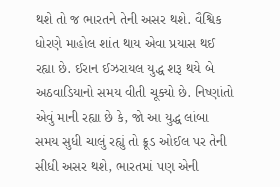થશે તો જ ભારતને તેની અસર થશે. વૈશ્વિક ધોરણે માહોલ શાંત થાય એવા પ્રયાસ થઈ રહ્યા છે. ઈરાન ઈઝરાયલ યુદ્ધ શરૂ થયે બે અઠવાડિયાનો સમય વીતી ચૂક્યો છે. નિષ્ણાંતો એવું માની રહ્યા છે કે, જો આ યુદ્ધ લાંબા સમય સુધી ચાલું રહ્યું તો ક્રૂડ ઓઈલ પર તેની સીધી અસર થશે, ભારતમાં પણ એની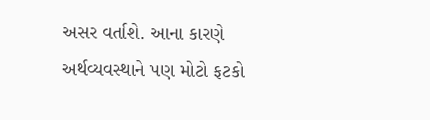અસર વર્તાશે. આના કારણે અર્થવ્યવસ્થાને પણ મોટો ફટકો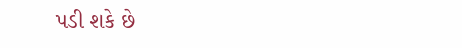પડી શકે છે